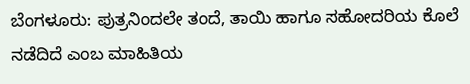ಬೆಂಗಳೂರು: ಪುತ್ರನಿಂದಲೇ ತಂದೆ, ತಾಯಿ ಹಾಗೂ ಸಹೋದರಿಯ ಕೊಲೆ ನಡೆದಿದೆ ಎಂಬ ಮಾಹಿತಿಯ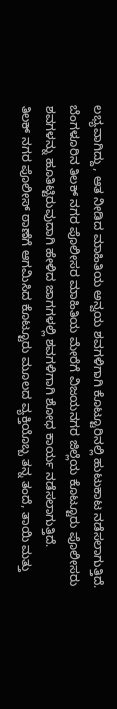ಲಭ್ಯವಾಗಿದ್ದು, ಆತ ನೀಡಿದ ಮಾಹಿತಿಯ ಅನ್ವಯ ಶವಗಳಿಗಾಗಿ ಕೊಟ್ಟೂರಿನಲ್ಲಿ ಹುಟುಕಾಟ ನಡೆಸಲಾಗುತ್ತಿದೆ.
ಬೆಂಗಳೂರಿನ ತಿಲಕ್ ನಗರ ಪೊಲೀಸರ ಮಾಹಿತಿಯ ಮೇರೆಗೆ ವಿಜಯನಗರ ಜಿಲ್ಲೆಯ ಕೊಟ್ಟೂರು ಪೊಲೀಸರು ಶವಗಳನ್ನು ಹೂತಿಟ್ಟಿರುವುದಾಗಿ ಹೇಳಿದ ಜಾಗಗಳಲ್ಲಿ ಶವಗಳಿಗಾಗಿ ಶೋಧ ಕಾರ್ಯ ನಡೆಸಲಾಗುತ್ತಿದೆ.
ತಿಲಕ್ ನಗರ ಪೊಲೀಸ್ ಠಾಣೆಗೆ ಆಗಮಿಸಿದ ಕೊಟ್ಟೂರು ಮೂಲದ ವ್ಯಕ್ತಿಯೊಬ್ಬ ತನ್ನ ತಂದೆ, ತಾಯಿ ಮತ್ತು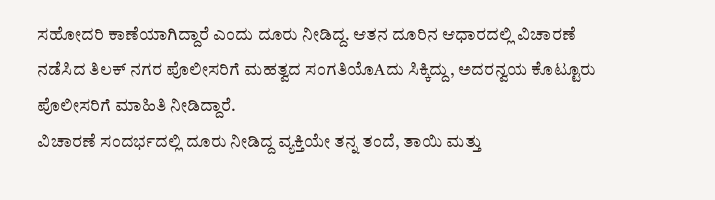ಸಹೋದರಿ ಕಾಣೆಯಾಗಿದ್ದಾರೆ ಎಂದು ದೂರು ನೀಡಿದ್ದ. ಆತನ ದೂರಿನ ಆಧಾರದಲ್ಲಿ ವಿಚಾರಣೆ ನಡೆಸಿದ ತಿಲಕ್ ನಗರ ಪೊಲೀಸರಿಗೆ ಮಹತ್ವದ ಸಂಗತಿಯೊAದು ಸಿಕ್ಕಿದ್ದು, ಅದರನ್ವಯ ಕೊಟ್ಟೂರು ಪೊಲೀಸರಿಗೆ ಮಾಹಿತಿ ನೀಡಿದ್ದಾರೆ.
ವಿಚಾರಣೆ ಸಂದರ್ಭದಲ್ಲಿ ದೂರು ನೀಡಿದ್ದ ವ್ಯಕ್ತಿಯೇ ತನ್ನ ತಂದೆ, ತಾಯಿ ಮತ್ತು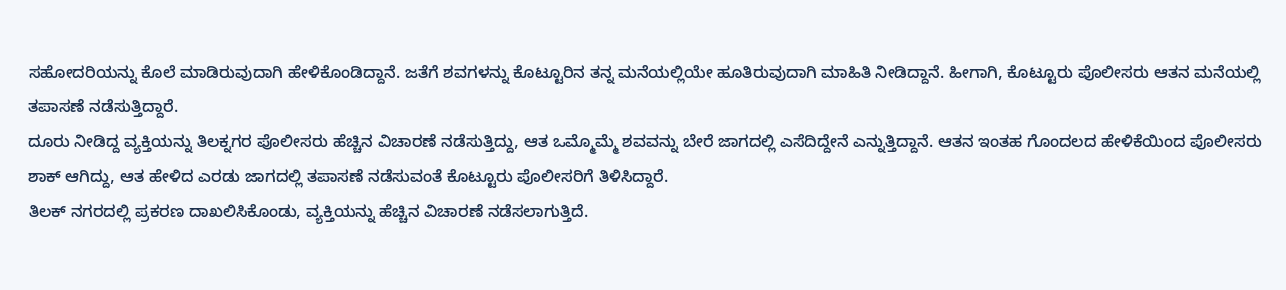ಸಹೋದರಿಯನ್ನು ಕೊಲೆ ಮಾಡಿರುವುದಾಗಿ ಹೇಳಿಕೊಂಡಿದ್ದಾನೆ. ಜತೆಗೆ ಶವಗಳನ್ನು ಕೊಟ್ಟೂರಿನ ತನ್ನ ಮನೆಯಲ್ಲಿಯೇ ಹೂತಿರುವುದಾಗಿ ಮಾಹಿತಿ ನೀಡಿದ್ದಾನೆ. ಹೀಗಾಗಿ, ಕೊಟ್ಟೂರು ಪೊಲೀಸರು ಆತನ ಮನೆಯಲ್ಲಿ ತಪಾಸಣೆ ನಡೆಸುತ್ತಿದ್ದಾರೆ.
ದೂರು ನೀಡಿದ್ದ ವ್ಯಕ್ತಿಯನ್ನು ತಿಲಕ್ನಗರ ಪೊಲೀಸರು ಹೆಚ್ಚಿನ ವಿಚಾರಣೆ ನಡೆಸುತ್ತಿದ್ದು, ಆತ ಒಮ್ಮೊಮ್ಮೆ ಶವವನ್ನು ಬೇರೆ ಜಾಗದಲ್ಲಿ ಎಸೆದಿದ್ದೇನೆ ಎನ್ನುತ್ತಿದ್ದಾನೆ. ಆತನ ಇಂತಹ ಗೊಂದಲದ ಹೇಳಿಕೆಯಿಂದ ಪೊಲೀಸರು ಶಾಕ್ ಆಗಿದ್ದು, ಆತ ಹೇಳಿದ ಎರಡು ಜಾಗದಲ್ಲಿ ತಪಾಸಣೆ ನಡೆಸುವಂತೆ ಕೊಟ್ಟೂರು ಪೊಲೀಸರಿಗೆ ತಿಳಿಸಿದ್ದಾರೆ.
ತಿಲಕ್ ನಗರದಲ್ಲಿ ಪ್ರಕರಣ ದಾಖಲಿಸಿಕೊಂಡು, ವ್ಯಕ್ತಿಯನ್ನು ಹೆಚ್ಚಿನ ವಿಚಾರಣೆ ನಡೆಸಲಾಗುತ್ತಿದೆ.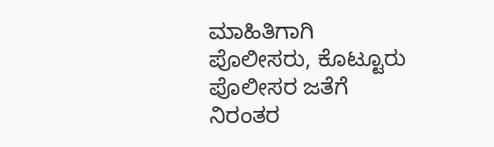ಮಾಹಿತಿಗಾಗಿ ಪೊಲೀಸರು, ಕೊಟ್ಟೂರು ಪೊಲೀಸರ ಜತೆಗೆ ನಿರಂತರ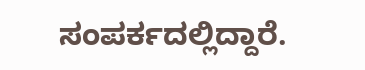ಸಂಪರ್ಕದಲ್ಲಿದ್ದಾರೆ.